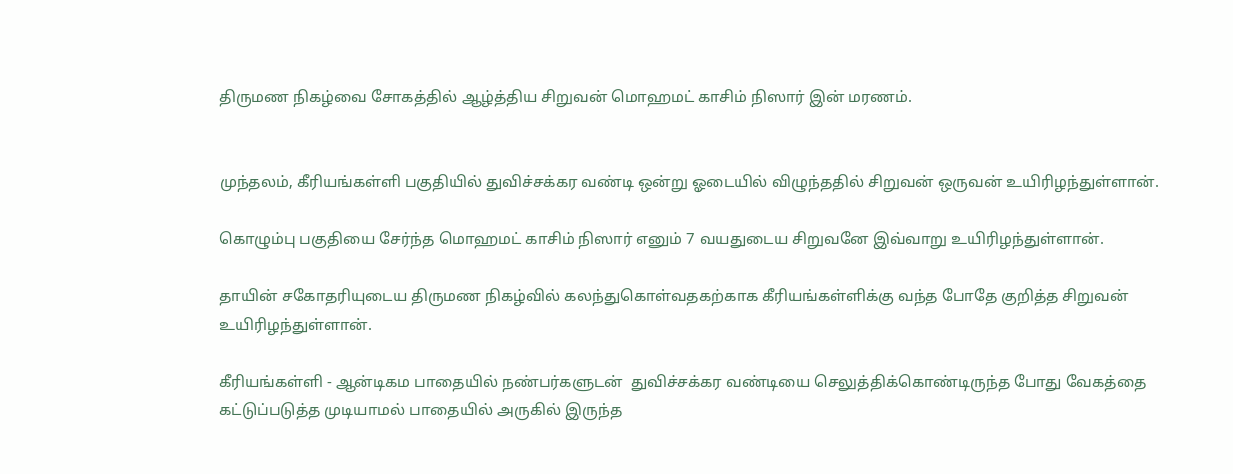திருமண நிகழ்வை சோகத்தில் ஆழ்த்திய சிறுவன் மொஹமட் காசிம் நிஸார் இன் மரணம்.


முந்தலம், கீரியங்கள்ளி பகுதியில் துவிச்சக்கர வண்டி ஒன்று ஓடையில் விழுந்ததில் சிறுவன் ஒருவன் உயிரிழந்துள்ளான்.

கொழும்பு பகுதியை சேர்ந்த மொஹமட் காசிம் நிஸார் எனும் 7 வயதுடைய சிறுவனே இவ்வாறு உயிரிழந்துள்ளான்.

தாயின் சகோதரியுடைய திருமண நிகழ்வில் கலந்துகொள்வதகற்காக கீரியங்கள்ளிக்கு வந்த போதே குறித்த சிறுவன் உயிரிழந்துள்ளான்.

கீரியங்கள்ளி - ஆன்டிகம பாதையில் நண்பர்களுடன்  துவிச்சக்கர வண்டியை செலுத்திக்கொண்டிருந்த போது வேகத்தை கட்டுப்படுத்த முடியாமல் பாதையில் அருகில் இருந்த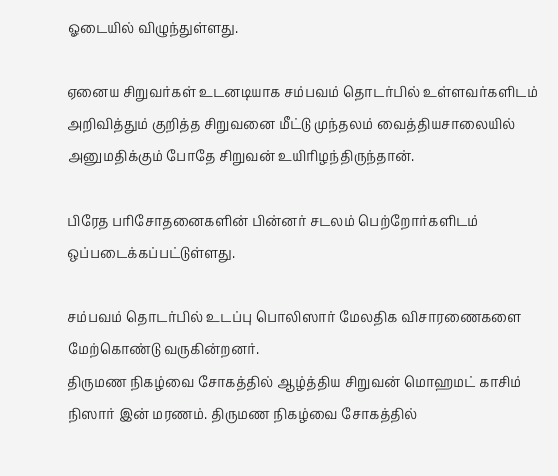ஓடையில் விழுந்துள்ளது.

ஏனைய சிறுவர்கள் உடனடியாக சம்பவம் தொடர்பில் உள்ளவர்களிடம் அறிவித்தும் குறித்த சிறுவனை மீட்டு முந்தலம் வைத்தியசாலையில் அனுமதிக்கும் போதே சிறுவன் உயிரிழந்திருந்தான்.

பிரேத பரிசோதனைகளின் பின்னர் சடலம் பெற்றோர்களிடம் ஒப்படைக்கப்பட்டுள்ளது.

சம்பவம் தொடர்பில் உடப்பு பொலிஸார் மேலதிக விசாரணைகளை மேற்கொண்டு வருகின்றனர்.
திருமண நிகழ்வை சோகத்தில் ஆழ்த்திய சிறுவன் மொஹமட் காசிம் நிஸார் இன் மரணம். திருமண நிகழ்வை சோகத்தில்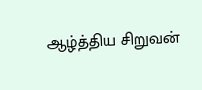ஆழ்த்திய சிறுவன்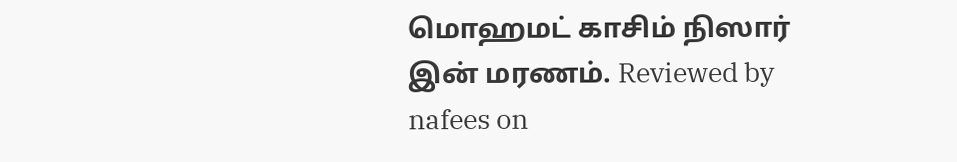மொஹமட் காசிம் நிஸார் இன் மரணம். Reviewed by nafees on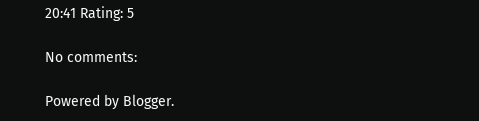20:41 Rating: 5

No comments:

Powered by Blogger.